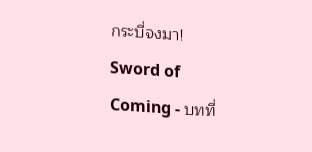กระบี่จงมา! Sword of Coming - บทที่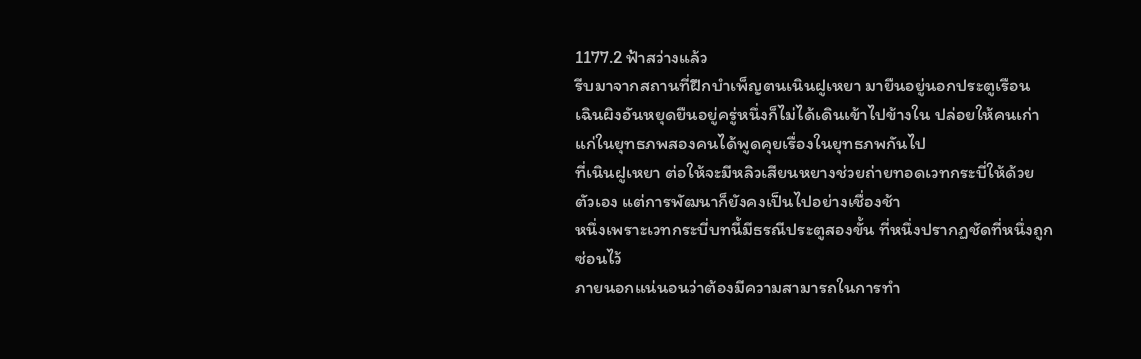1177.2 ฟ้าสว่างแล้ว
รีบมาจากสถานที่ฝึกบำเพ็ญตนเนินฝูเหยา มายืนอยู่นอกประตูเรือน
เฉินผิงอันหยุดยืนอยู่ครู่หนึ่งก็ไม่ได้เดินเข้าไปข้างใน ปล่อยให้คนเก่าแก่ในยุทธภพสองคนได้พูดคุยเรื่องในยุทธภพกันไป
ที่เนินฝูเหยา ต่อให้จะมีหลิวเสียนหยางช่วยถ่ายทอดเวทกระบี่ให้ด้วยตัวเอง แต่การพัฒนาก็ยังคงเป็นไปอย่างเชื่องช้า
หนึ่งเพราะเวทกระบี่บทนี้มีธรณีประตูสองขั้น ที่หนึ่งปรากฏชัดที่หนึ่งถูกซ่อนไว้
ภายนอกแน่นอนว่าต้องมีความสามารถในการทำ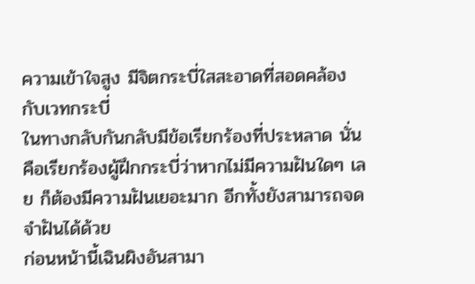ความเข้าใจสูง มีจิตกระบี่ใสสะอาดที่สอดคล้องกับเวทกระบี่
ในทางกลับกันกลับมีข้อเรียกร้องที่ประหลาด นั่นคือเรียกร้องผู้ฝึกกระบี่ว่าหากไม่มีความฝันใดๆ เลย ก็ต้องมีความฝันเยอะมาก อีกทั้งยังสามารถจดจำฝันได้ด้วย
ก่อนหน้านี้เฉินผิงอันสามา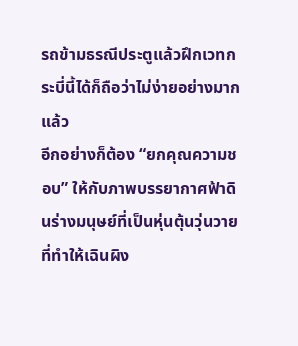รถข้ามธรณีประตูแล้วฝึกเวทกระบี่นี้ได้ก็ถือว่าไม่ง่ายอย่างมากแล้ว
อีกอย่างก็ต้อง “ยกคุณความชอบ” ให้กับภาพบรรยากาศฟ้าดินร่างมนุษย์ที่เป็นหุ่นตุ้นวุ่นวาย
ที่ทำให้เฉินผิง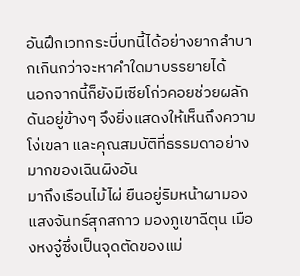อันฝึกเวทกระบี่บทนี้ได้อย่างยากลำบากเกินกว่าจะหาคำใดมาบรรยายได้
นอกจากนี้ก็ยังมีเซียโก่วคอยช่วยผลักดันอยู่ข้างๆ จึงยิ่งแสดงให้เห็นถึงความโง่เขลา และคุณสมบัติที่ธรรมดาอย่างมากของเฉินผิงอัน
มาถึงเรือนไม้ไผ่ ยืนอยู่ริมหน้าผามองแสงจันทร์สุกสกาว มองภูเขาฉีตุน เมืองหงจู๋ซึ่งเป็นจุดตัดของแม่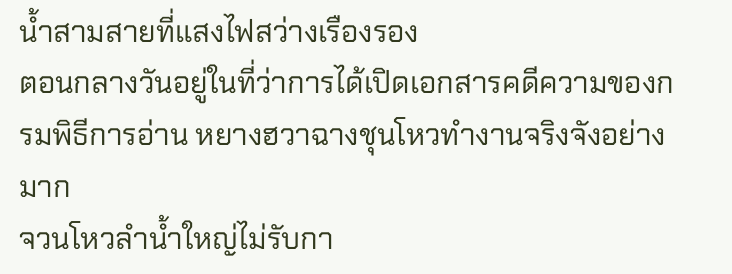น้ำสามสายที่แสงไฟสว่างเรืองรอง
ตอนกลางวันอยู่ในที่ว่าการได้เปิดเอกสารคดีความของกรมพิธีการอ่าน หยางฮวาฉางชุนโหวทำงานจริงจังอย่างมาก
จวนโหวลำน้ำใหญ่ไม่รับกา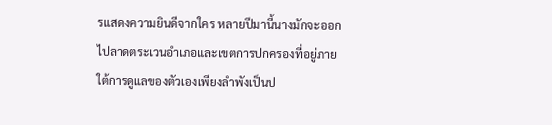รแสดงความยินดีจากใคร หลายปีมานี้นางมักจะออกไปลาดตระเวนอำเภอและเขตการปกครองที่อยู่ภายใต้การดูแลของตัวเองเพียงลำพังเป็นป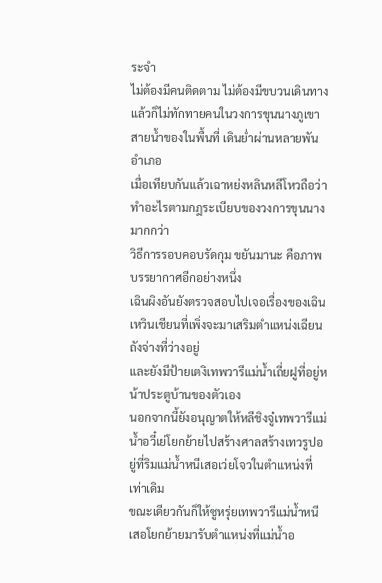ระจำ
ไม่ต้องมีคนติดตาม ไม่ต้องมีขบวนเดินทาง แล้วก็ไม่ทักทายคนในวงการขุนนางภูเขาสายน้ำของในพื้นที่ เดินย่ำผ่านหลายพันอำเภอ
เมื่อเทียบกันแล้วเฉาหย่งหลินหลีโหวถือว่าทำอะไรตามกฎระเบียบของวงการขุนนางมากกว่า
วิธีการรอบคอบรัดกุม ขยันมานะ คือภาพบรรยากาศอีกอย่างหนึ่ง
เฉินผิงอันยังตรวจสอบไปเจอเรื่องของเฉินเหวินเชียนที่เพิ่งจะมาเสริมตำแหน่งเฉียนถังจ่างที่ว่างอยู่
และยังมีป้ายเตงิเทพวารีแม่น้ำเถี่ยฝูที่อยู่หน้าประตูบ้านของตัวเอง
นอกจากนี้ยังอนุญาตให้หลีชิงจู๋เทพวารีแม่น้ำอวี๋เย่โยกย้ายไปสร้างศาลสร้างเทวรูปอยู่ที่ริมแม่น้ำหนีเสอเว่ยโจวในตำแหน่งที่เท่าเดิม
ขณะเดียวกันก็ให้ซูหรุ่ยเทพวารีแม่น้ำหนีเสอโยกย้ายมารับตำแหน่งที่แม่น้ำอ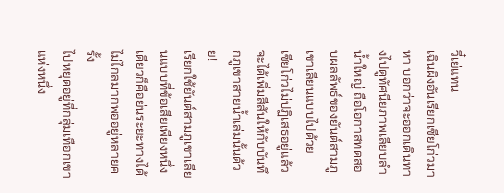วี๋เย่แทน
เฉินผิงอันเรียกเซียโก่วมาหา บอกว่าจะออกเดินทางไปดูทัศนียภาพเลียบลำน้ำใหญ่ ถือโอกาสทดสอบผลลัพธ์ของยันต์สามภูเขาเลียนแบบไปด้วย
เซียโก่วไม่ปฏิเสธอยู่แล้ว จะได้เพิ่มสีสันให้กับบันทึกภูเขาสายน้ำเล่มนั้นด้วย!
เรียกใช้ยันต์สามภูเขาเลียนแบบที่ข้อเสียเพียงหนึ่งเดียวก็คือย่นระยะทางได้ไม่ไกลมากพออยู่หลายครั้ง
ไปหยุดอยู่ที่กลุ่มเทือกเขาแห่งหนึ่ง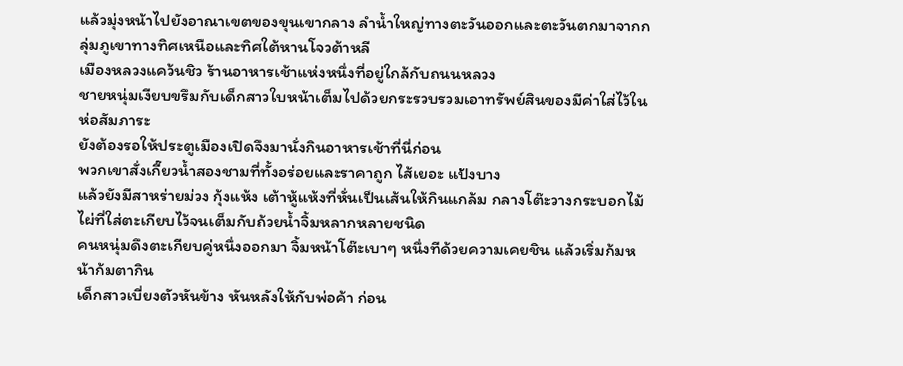แล้วมุ่งหน้าไปยังอาณาเขตของขุนเขากลาง ลำน้ำใหญ่ทางตะวันออกและตะวันตกมาจากกลุ่มภูเขาทางทิศเหนือและทิศใต้หานโจวต้าหลี
เมืองหลวงแคว้นชิว ร้านอาหารเช้าแห่งหนึ่งที่อยู่ใกล้กับถนนหลวง
ชายหนุ่มเงียบขรึมกับเด็กสาวใบหน้าเต็มไปด้วยกระรวบรวมเอาทรัพย์สินของมีค่าใส่ไว้ในห่อสัมภาระ
ยังต้องรอให้ประตูเมืองเปิดจึงมานั่งกินอาหารเช้าที่นี่ก่อน
พวกเขาสั่งเกี๊ยวน้ำสองชามที่ทั้งอร่อยและราคาถูก ไส้เยอะ แป้งบาง
แล้วยังมีสาหร่ายม่วง กุ้งแห้ง เต้าหู้แห้งที่หั่นเป็นเส้นให้กินแกล้ม กลางโต๊ะวางกระบอกไม้ไผ่ที่ใส่ตะเกียบไว้จนเต็มกับถ้วยน้ำจิ้มหลากหลายชนิด
คนหนุ่มดึงตะเกียบคู่หนึ่งออกมา จิ้มหน้าโต๊ะเบาๆ หนึ่งทีด้วยความเคยชิน แล้วเริ่มก้มหน้าก้มตากิน
เด็กสาวเบี่ยงตัวหันข้าง หันหลังให้กับพ่อค้า ก่อน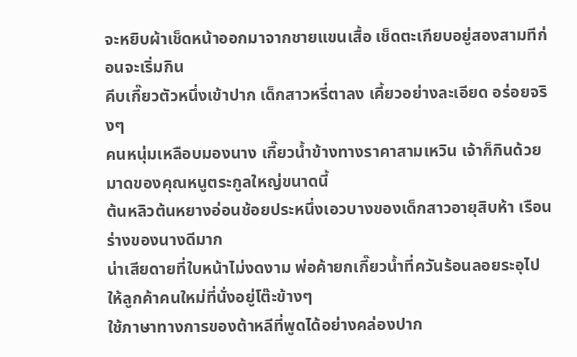จะหยิบผ้าเช็ดหน้าออกมาจากชายแขนเสื้อ เช็ดตะเกียบอยู่สองสามทีก่อนจะเริ่มกิน
คีบเกี๊ยวตัวหนึ่งเข้าปาก เด็กสาวหรี่ตาลง เคี้ยวอย่างละเอียด อร่อยจริงๆ
คนหนุ่มเหลือบมองนาง เกี๊ยวน้ำข้างทางราคาสามเหวิน เจ้าก็กินด้วยมาดของคุณหนูตระกูลใหญ่ขนาดนี้
ต้นหลิวต้นหยางอ่อนช้อยประหนึ่งเอวบางของเด็กสาวอายุสิบห้า เรือนร่างของนางดีมาก
น่าเสียดายที่ใบหน้าไม่งดงาม พ่อค้ายกเกี๊ยวน้ำที่ควันร้อนลอยระอุไปให้ลูกค้าคนใหม่ที่นั่งอยู่โต๊ะข้างๆ
ใช้ภาษาทางการของต้าหลีที่พูดได้อย่างคล่องปาก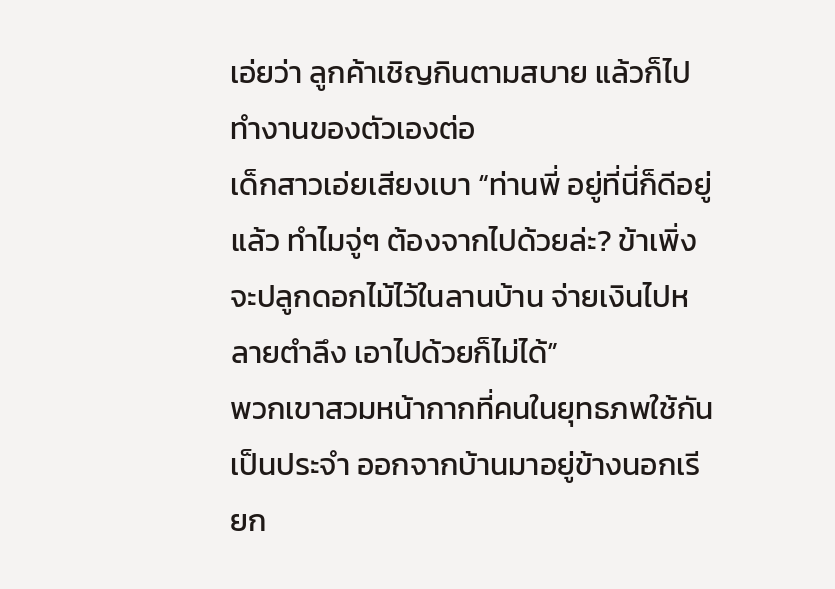เอ่ยว่า ลูกค้าเชิญกินตามสบาย แล้วก็ไปทำงานของตัวเองต่อ
เด็กสาวเอ่ยเสียงเบา “ท่านพี่ อยู่ที่นี่ก็ดีอยู่แล้ว ทำไมจู่ๆ ต้องจากไปด้วยล่ะ? ข้าเพิ่งจะปลูกดอกไม้ไว้ในลานบ้าน จ่ายเงินไปหลายตำลึง เอาไปด้วยก็ไม่ได้”
พวกเขาสวมหน้ากากที่คนในยุทธภพใช้กันเป็นประจำ ออกจากบ้านมาอยู่ข้างนอกเรียก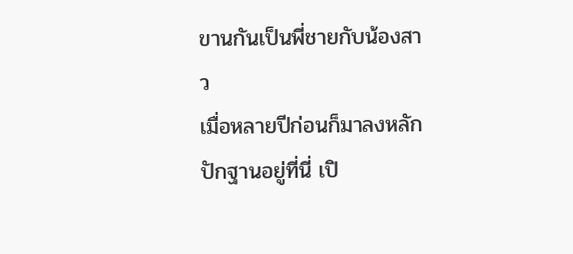ขานกันเป็นพี่ชายกับน้องสาว
เมื่อหลายปีก่อนก็มาลงหลักปักฐานอยู่ที่นี่ เปิ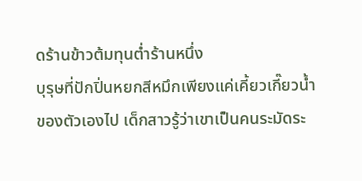ดร้านข้าวต้มทุนต่ำร้านหนึ่ง
บุรุษที่ปักปิ่นหยกสีหมึกเพียงแค่เคี้ยวเกี๊ยวน้ำของตัวเองไป เด็กสาวรู้ว่าเขาเป็นคนระมัดระ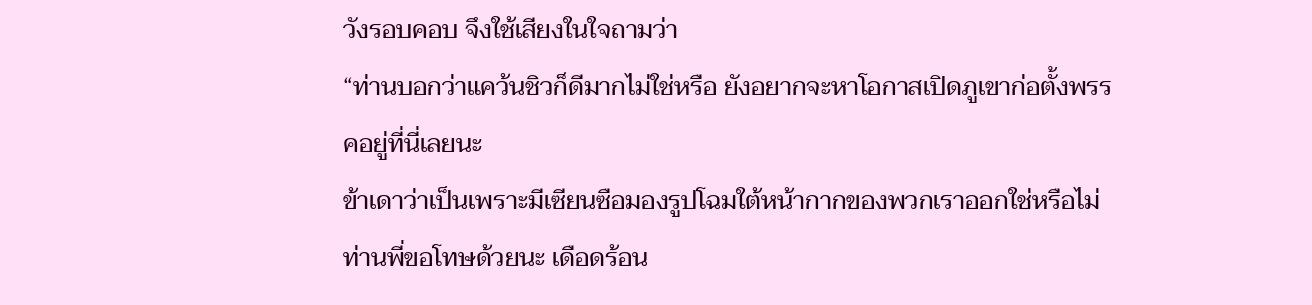วังรอบคอบ จึงใช้เสียงในใจถามว่า
“ท่านบอกว่าแคว้นชิวก็ดีมากไม่ใช่หรือ ยังอยากจะหาโอกาสเปิดภูเขาก่อตั้งพรรคอยู่ที่นี่เลยนะ
ข้าเดาว่าเป็นเพราะมีเซียนซือมองรูปโฉมใต้หน้ากากของพวกเราออกใช่หรือไม่ ท่านพี่ขอโทษด้วยนะ เดือดร้อน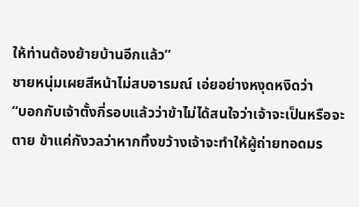ให้ท่านต้องย้ายบ้านอีกแล้ว”
ชายหนุ่มเผยสีหน้าไม่สบอารมณ์ เอ่ยอย่างหงุดหงิดว่า
“บอกกับเจ้าตั้งกี่รอบแล้วว่าข้าไม่ได้สนใจว่าเจ้าจะเป็นหรือจะตาย ข้าแค่กังวลว่าหากทิ้งขว้างเจ้าจะทำให้ผู้ถ่ายทอดมร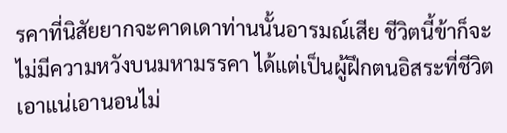รคาที่นิสัยยากจะคาดเดาท่านนั้นอารมณ์เสีย ชีวิตนี้ข้าก็จะไม่มีความหวังบนมหามรรคา ได้แต่เป็นผู้ฝึกตนอิสระที่ชีวิตเอาแน่เอานอนไม่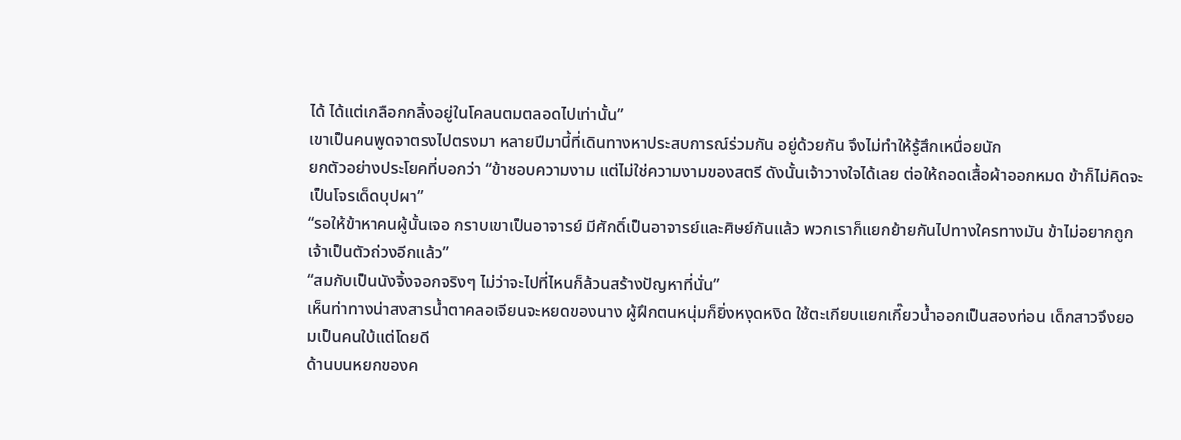ได้ ได้แต่เกลือกกลิ้งอยู่ในโคลนตมตลอดไปเท่านั้น”
เขาเป็นคนพูดจาตรงไปตรงมา หลายปีมานี้ที่เดินทางหาประสบการณ์ร่วมกัน อยู่ด้วยกัน จึงไม่ทำให้รู้สึกเหนื่อยนัก
ยกตัวอย่างประโยคที่บอกว่า “ข้าชอบความงาม แต่ไม่ใช่ความงามของสตรี ดังนั้นเจ้าวางใจได้เลย ต่อให้ถอดเสื้อผ้าออกหมด ข้าก็ไม่คิดจะเป็นโจรเด็ดบุปผา”
“รอให้ข้าหาคนผู้นั้นเจอ กราบเขาเป็นอาจารย์ มีศักดิ์เป็นอาจารย์และศิษย์กันแล้ว พวกเราก็แยกย้ายกันไปทางใครทางมัน ข้าไม่อยากถูกเจ้าเป็นตัวถ่วงอีกแล้ว”
“สมกับเป็นนังจิ้งจอกจริงๆ ไม่ว่าจะไปที่ไหนก็ล้วนสร้างปัญหาที่นั่น”
เห็นท่าทางน่าสงสารน้ำตาคลอเจียนจะหยดของนาง ผู้ฝึกตนหนุ่มก็ยิ่งหงุดหงิด ใช้ตะเกียบแยกเกี๊ยวน้ำออกเป็นสองท่อน เด็กสาวจึงยอมเป็นคนใบ้แต่โดยดี
ด้านบนหยกของค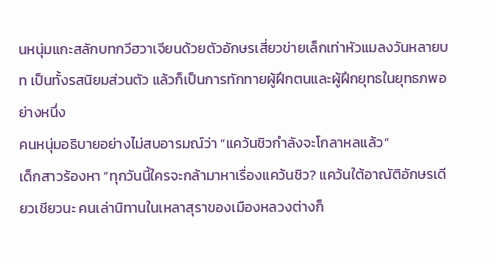นหนุ่มแกะสลักบทกวีฮวาเจียนด้วยตัวอักษรเสี่ยวข่ายเล็กเท่าหัวแมลงวันหลายบท เป็นทั้งรสนิยมส่วนตัว แล้วก็เป็นการทักทายผู้ฝึกตนและผู้ฝึกยุทธในยุทธภพอย่างหนึ่ง
คนหนุ่มอธิบายอย่างไม่สบอารมณ์ว่า “แคว้นชิวกำลังจะโกลาหลแล้ว”
เด็กสาวร้องหา “ทุกวันนี้ใครจะกล้ามาหาเรื่องแคว้นชิว? แคว้นใต้อาณัติอักษรเดียวเชียวนะ คนเล่านิทานในเหลาสุราของเมืองหลวงต่างก็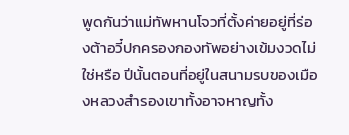พูดกันว่าแม่ทัพหานโจวที่ตั้งค่ายอยู่ที่ร่องต้าอวี๋ปกครองกองทัพอย่างเข้มงวดไม่ใช่หรือ ปีนั้นตอนที่อยู่ในสนามรบของเมืองหลวงสำรองเขาทั้งอาจหาญทั้ง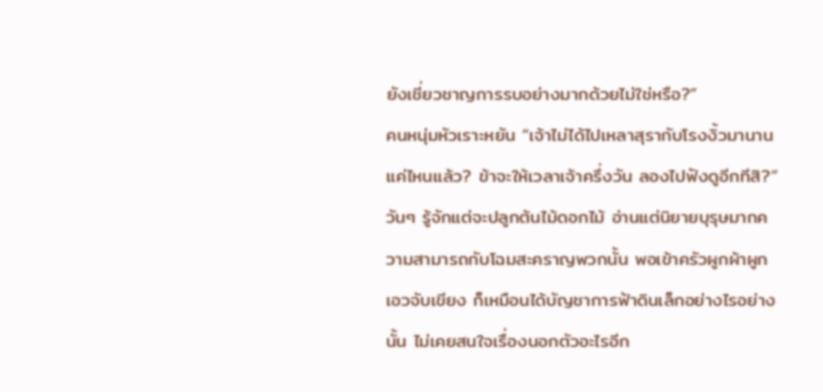ยังเชี่ยวชาญการรบอย่างมากด้วยไม่ใช่หรือ?”
คนหนุ่มหัวเราะหยัน “เจ้าไม่ได้ไปเหลาสุรากับโรงงิ้วมานานแค่ไหนแล้ว? ข้าจะให้เวลาเจ้าครึ่งวัน ลองไปฟังดูอีกทีสิ?”
วันๆ รู้จักแต่จะปลูกต้นไม้ดอกไม้ อ่านแต่นิยายบุรุษมากความสามารถกับโฉมสะคราญพวกนั้น พอเข้าครัวผูกผ้าผูกเอวจับเขียง ก็เหมือนได้บัญชาการฟ้าดินเล็กอย่างไรอย่างนั้น ไม่เคยสนใจเรื่องนอกตัวอะไรอีก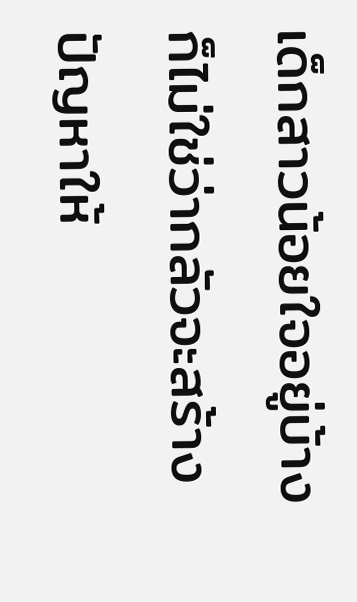เด็กสาวน้อยใจอยู่บ้าง ก็ไม่ใช่ว่ากลัวจะสร้างปัญหาให้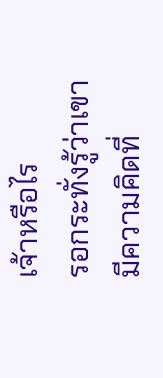เจ้าหรือไร
รอกระทั่งรู้ว่าเขามีความคิดที่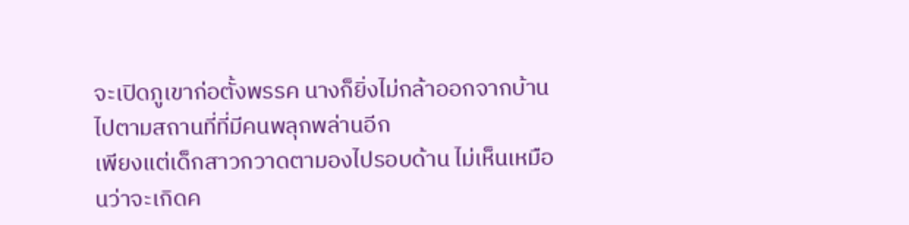จะเปิดภูเขาก่อตั้งพรรค นางก็ยิ่งไม่กล้าออกจากบ้านไปตามสถานที่ที่มีคนพลุกพล่านอีก
เพียงแต่เด็กสาวกวาดตามองไปรอบด้าน ไม่เห็นเหมือนว่าจะเกิดค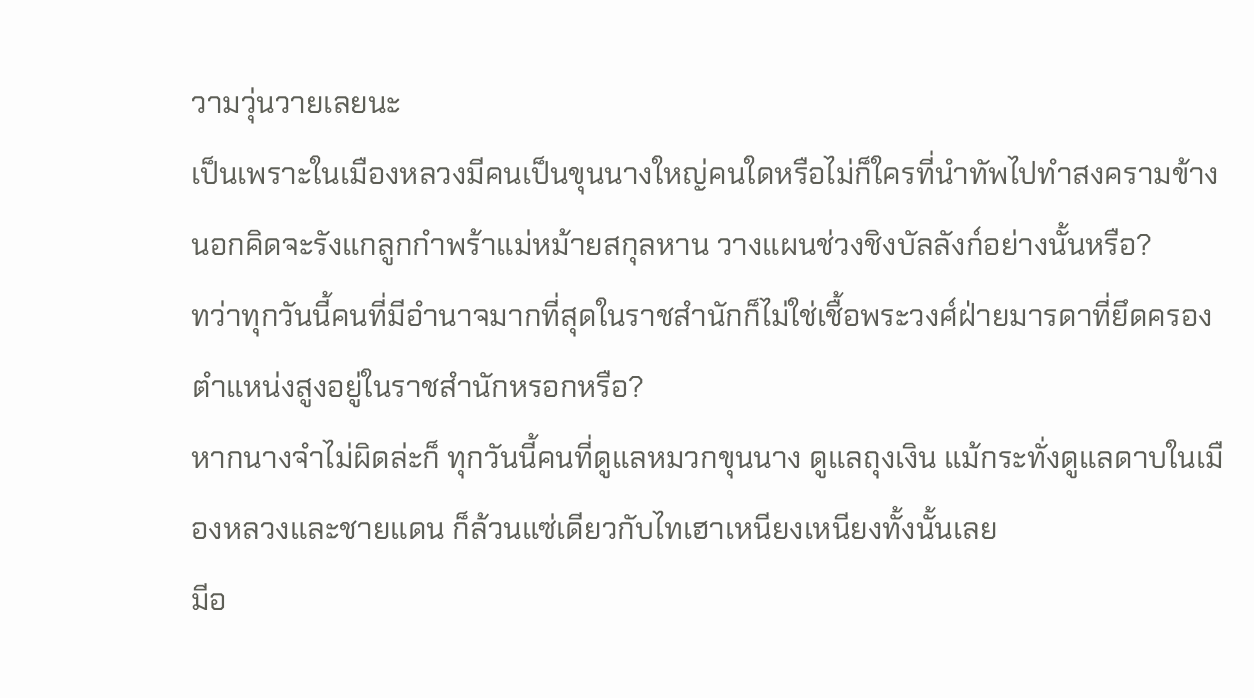วามวุ่นวายเลยนะ
เป็นเพราะในเมืองหลวงมีคนเป็นขุนนางใหญ่คนใดหรือไม่ก็ใครที่นำทัพไปทำสงครามข้างนอกคิดจะรังแกลูกกำพร้าแม่หม้ายสกุลหาน วางแผนช่วงชิงบัลลังก์อย่างนั้นหรือ?
ทว่าทุกวันนี้คนที่มีอำนาจมากที่สุดในราชสำนักก็ไม่ใช่เชื้อพระวงศ์ฝ่ายมารดาที่ยึดครองตำแหน่งสูงอยู่ในราชสำนักหรอกหรือ?
หากนางจำไม่ผิดล่ะก็ ทุกวันนี้คนที่ดูแลหมวกขุนนาง ดูแลถุงเงิน แม้กระทั่งดูแลดาบในเมืองหลวงและชายแดน ก็ล้วนแซ่เดียวกับไทเฮาเหนียงเหนียงทั้งนั้นเลย
มีอ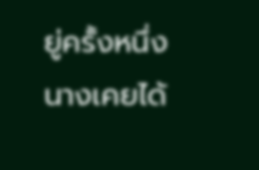ยู่ครั้งหนึ่งนางเคยได้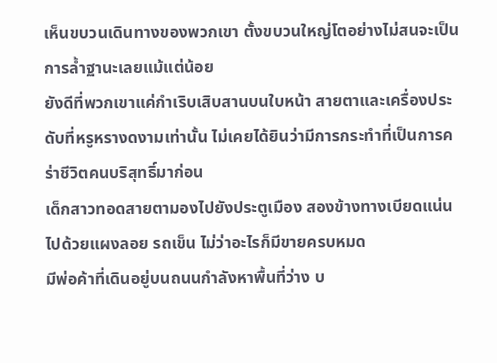เห็นขบวนเดินทางของพวกเขา ตั้งขบวนใหญ่โตอย่างไม่สนจะเป็นการล้ำฐานะเลยแม้แต่น้อย
ยังดีที่พวกเขาแค่กำเริบเสิบสานบนใบหน้า สายตาและเครื่องประดับที่หรูหรางดงามเท่านั้น ไม่เคยได้ยินว่ามีการกระทำที่เป็นการคร่าชีวิตคนบริสุทธิ์มาก่อน
เด็กสาวทอดสายตามองไปยังประตูเมือง สองข้างทางเบียดแน่นไปด้วยแผงลอย รถเข็น ไม่ว่าอะไรก็มีขายครบหมด
มีพ่อค้าที่เดินอยู่บนถนนกำลังหาพื้นที่ว่าง บ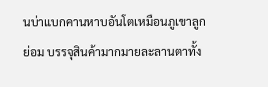นบ่าแบกคานหาบอันโตเหมือนภูเขาลูกย่อม บรรจุสินค้ามากมายละลานตาทั้ง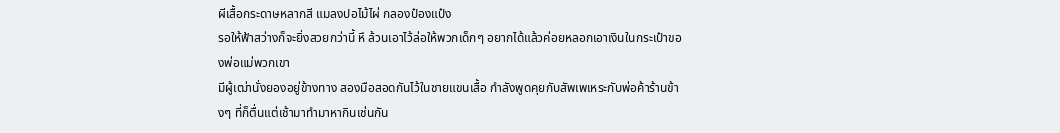ผีเสื้อกระดาษหลากสี แมลงปอไม้ไผ่ กลองป๋องแป๋ง
รอให้ฟ้าสว่างก็จะยิ่งสวยกว่านี้ หึ ล้วนเอาไว้ล่อให้พวกเด็กๆ อยากได้แล้วค่อยหลอกเอาเงินในกระเป๋าของพ่อแม่พวกเขา
มีผู้เฒ่านั่งยองอยู่ข้างทาง สองมือสอดกันไว้ในชายแขนเสื้อ กำลังพูดคุยกับสัพเพเหระกับพ่อค้าร้านข้างๆ ที่ก็ตื่นแต่เช้ามาทำมาหากินเช่นกัน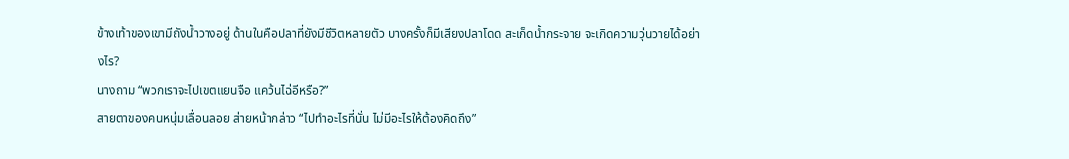ข้างเท้าของเขามีถังน้ำวางอยู่ ด้านในคือปลาที่ยังมีชีวิตหลายตัว บางครั้งก็มีเสียงปลาโดด สะเก็ดน้ำกระจาย จะเกิดความวุ่นวายได้อย่างไร?
นางถาม “พวกเราจะไปเขตแยนจือ แคว้นไฉ่อีหรือ?”
สายตาของคนหนุ่มเลื่อนลอย ส่ายหน้ากล่าว “ไปทำอะไรที่นั่น ไม่มีอะไรให้ต้องคิดถึง”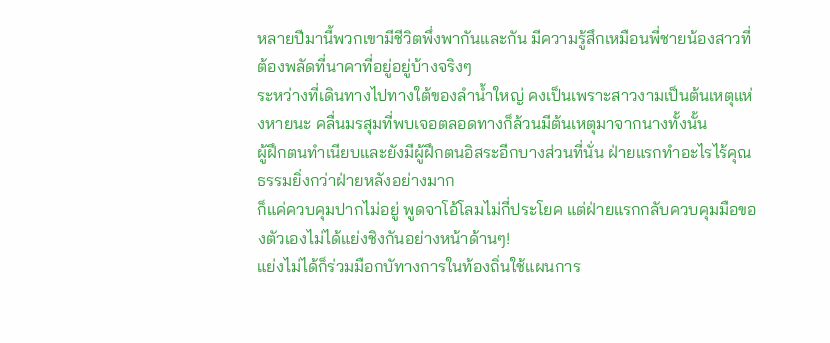หลายปีมานี้พวกเขามีชีวิตพึ่งพากันและกัน มีความรู้สึกเหมือนพี่ชายน้องสาวที่ต้องพลัดที่นาคาที่อยู่อยู่บ้างจริงๆ
ระหว่างที่เดินทางไปทางใต้ของลำน้ำใหญ่ คงเป็นเพราะสาวงามเป็นต้นเหตุแห่งหายนะ คลื่นมรสุมที่พบเจอตลอดทางก็ล้วนมีต้นเหตุมาจากนางทั้งนั้น
ผู้ฝึกตนทำเนียบและยังมีผู้ฝึกตนอิสระอีกบางส่วนที่นั่น ฝ่ายแรกทำอะไรไร้คุณธรรมยิ่งกว่าฝ่ายหลังอย่างมาก
ก็แค่ควบคุมปากไม่อยู่ พูดจาโอ้โลมไม่กี่ประโยค แต่ฝ่ายแรกกลับควบคุมมือของตัวเองไม่ได้แย่งชิงกันอย่างหน้าด้านๆ!
แย่งไม่ได้ก็ร่วมมือกบัทางการในท้องถิ่นใช้แผนการ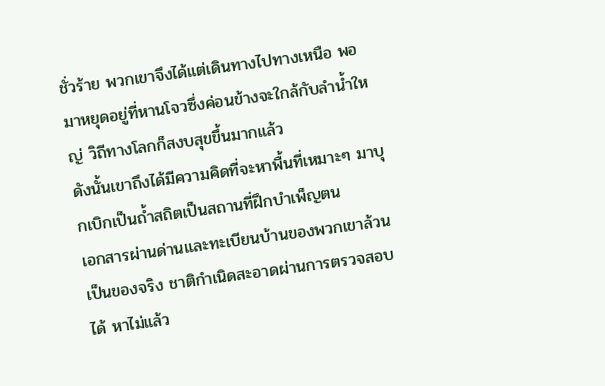ชั่วร้าย พวกเขาจึงได้แต่เดินทางไปทางเหนือ พอมาหยุดอยู่ที่หานโจวซึ่งค่อนข้างจะใกล้กับลำน้ำใหญ่ วิถีทางโลกก็สงบสุขขึ้นมากแล้ว
ดังนั้นเขาถึงได้มีความคิดที่จะหาพื้นที่เหมาะๆ มาบุกเบิกเป็นถ้ำสถิตเป็นสถานที่ฝึกบำเพ็ญตน
เอกสารผ่านด่านและทะเบียนบ้านของพวกเขาล้วนเป็นของจริง ชาติกำเนิดสะอาดผ่านการตรวจสอบได้ หาไม่แล้ว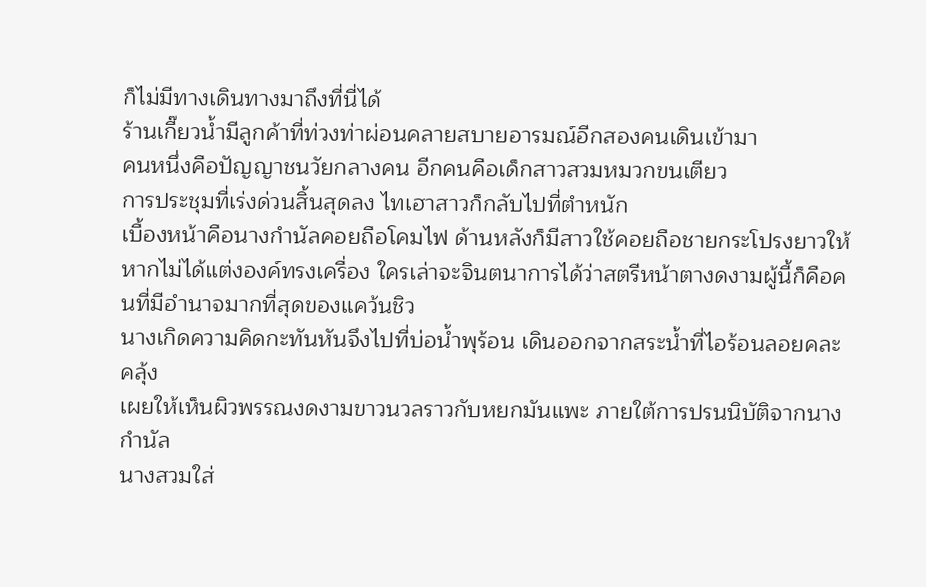ก็ไม่มีทางเดินทางมาถึงที่นี่ได้
ร้านเกี๊ยวน้ำมีลูกค้าที่ท่วงท่าผ่อนคลายสบายอารมณ์อีกสองคนเดินเข้ามา
คนหนึ่งคือปัญญาชนวัยกลางคน อีกคนคือเด็กสาวสวมหมวกขนเตียว
การประชุมที่เร่งด่วนสิ้นสุดลง ไทเฮาสาวก็กลับไปที่ตำหนัก
เบื้องหน้าคือนางกำนัลคอยถือโคมไฟ ด้านหลังก็มีสาวใช้คอยถือชายกระโปรงยาวให้
หากไม่ได้แต่งองค์ทรงเครื่อง ใครเล่าจะจินตนาการได้ว่าสตรีหน้าตางดงามผู้นี้ก็คือคนที่มีอำนาจมากที่สุดของแคว้นชิว
นางเกิดความคิดกะทันหันจึงไปที่บ่อน้ำพุร้อน เดินออกจากสระน้ำที่ไอร้อนลอยคละคลุ้ง
เผยให้เห็นผิวพรรณงดงามขาวนวลราวกับหยกมันแพะ ภายใต้การปรนนิบัติจากนางกำนัล
นางสวมใส่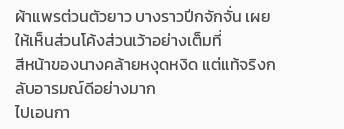ผ้าแพรต่วนตัวยาว บางราวปีกจักจั่น เผยให้เห็นส่วนโค้งส่วนเว้าอย่างเต็มที่
สีหน้าของนางคล้ายหงุดหงิด แต่แท้จริงกลับอารมณ์ดีอย่างมาก
ไปเอนกา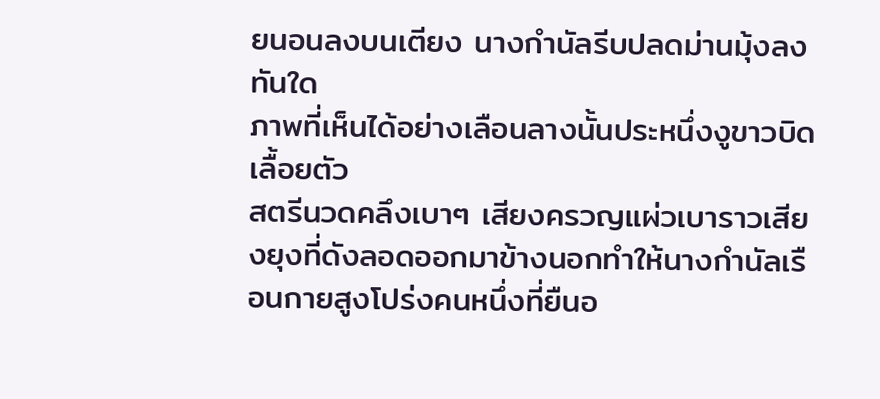ยนอนลงบนเตียง นางกำนัลรีบปลดม่านมุ้งลงทันใด
ภาพที่เห็นได้อย่างเลือนลางนั้นประหนึ่งงูขาวบิดเลื้อยตัว
สตรีนวดคลึงเบาๆ เสียงครวญแผ่วเบาราวเสียงยุงที่ดังลอดออกมาข้างนอกทำให้นางกำนัลเรือนกายสูงโปร่งคนหนึ่งที่ยืนอ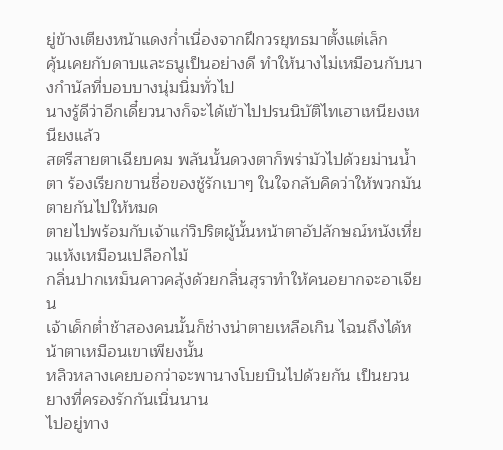ยู่ข้างเตียงหน้าแดงก่ำเนื่องจากฝึกวรยุทธมาตั้งแต่เล็ก
คุ้นเคยกับดาบและธนูเป็นอย่างดี ทำให้นางไม่เหมือนกับนางกำนัลที่บอบบางนุ่มนิ่มทั่วไป
นางรู้ดีว่าอีกเดี๋ยวนางก็จะได้เข้าไปปรนนิบัติไทเฮาเหนียงเหนียงแล้ว
สตรีสายตาเฉียบคม พลันนั้นดวงตาก็พร่ามัวไปด้วยม่านน้ำตา ร้องเรียกขานชื่อของชู้รักเบาๆ ในใจกลับคิดว่าให้พวกมันตายกันไปให้หมด
ตายไปพร้อมกับเจ้าแก่วิปริตผู้นั้นหน้าตาอัปลักษณ์หนังเหี่ยวแห้งเหมือนเปลือกไม้
กลิ่นปากเหม็นคาวคลุ้งด้วยกลิ่นสุราทำให้คนอยากจะอาเจียน
เจ้าเด็กต่ำช้าสองคนนั้นก็ช่างน่าตายเหลือเกิน ไฉนถึงได้หน้าตาเหมือนเขาเพียงนั้น
หลิวหลางเคยบอกว่าจะพานางโบยบินไปด้วยกัน เป็นยวนยางที่ครองรักกันเนิ่นนาน
ไปอยู่ทาง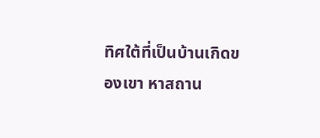ทิศใต้ที่เป็นบ้านเกิดของเขา หาสถาน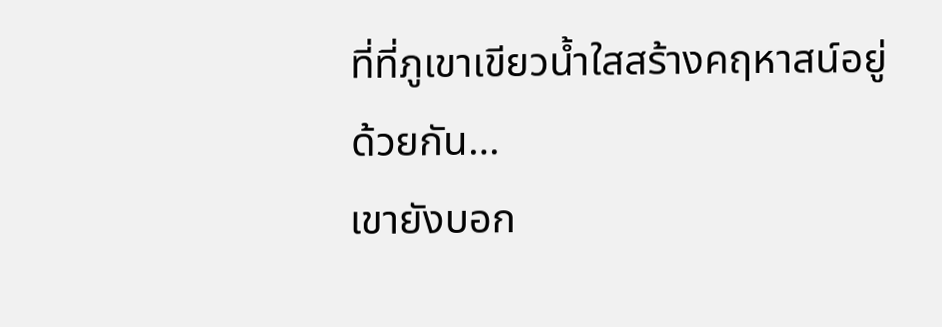ที่ที่ภูเขาเขียวน้ำใสสร้างคฤหาสน์อยู่ด้วยกัน…
เขายังบอก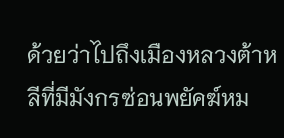ด้วยว่าไปถึงเมืองหลวงต้าหลีที่มีมังกรซ่อนพยัคฆ์หม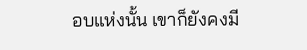อบแห่งนั้น เขาก็ยังคงมี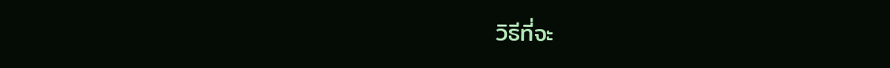วิธีที่จะ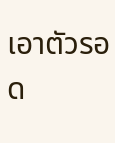เอาตัวรอด